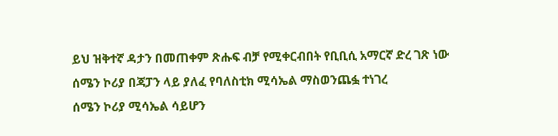ይህ ዝቅተኛ ዳታን በመጠቀም ጽሑፍ ብቻ የሚቀርብበት የቢቢሲ አማርኛ ድረ ገጽ ነው
ሰሜን ኮሪያ በጃፓን ላይ ያለፈ የባለስቲክ ሚሳኤል ማስወንጨፏ ተነገረ
ሰሜን ኮሪያ ሚሳኤል ሳይሆን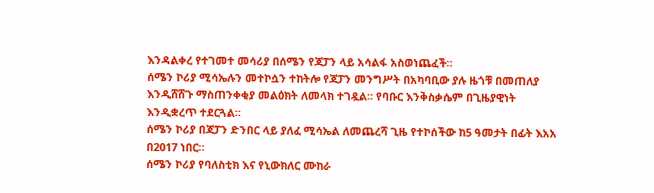እንዳልቀረ የተገመተ መሳሪያ በሰሜን የጃፓን ላይ አሳልፋ አስወነጨፈች።
ሰሜን ኮሪያ ሚሳኤሉን መተኮሷን ተከትሎ የጃፓን መንግሥት በአካባቢው ያሉ ዜጎቹ በመጠለያ እንዲሸሸጉ ማስጠንቀቂያ መልዕክት ለመላክ ተገዷል። የባቡር እንቅስቃሴም በጊዜያዊነት እንዲቋረጥ ተደርጓል።
ሰሜን ኮሪያ በጃፓን ድንበር ላይ ያለፈ ሚሳኤል ለመጨረሻ ጊዜ የተኮሰችው ከ5 ዓመታት በፊት እአአ በ2017 ነበር።
ሰሜን ኮሪያ የባለስቲክ እና የኒውክለር ሙከራ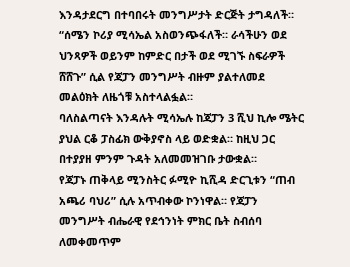እንዳታደርግ በተባበሩት መንግሥታት ድርጅት ታግዳለች።
“ሰሜን ኮሪያ ሚሳኤል አስወንጭፋለች። ራሳችሁን ወደ ህንጻዎች ወይንም ከምድር በታች ወደ ሚገኙ ስፍራዎች ሸሸጉ” ሲል የጃፓን መንግሥት ብዙም ያልተለመደ መልዕክት ለዜጎቹ አስተላልፏል።
ባለስልጣናት እንዳሉት ሚሳኤሉ ከጃፓን 3 ሺህ ኪሎ ሜትር ያህል ርቆ ፓስፊክ ውቅያኖስ ላይ ወድቋል። ከዚህ ጋር በተያያዘ ምንም ጉዳት አለመመዝገቡ ታውቋል።
የጃፓኑ ጠቅላይ ሚንስትር ፉሚዮ ኪሺዳ ድርጊቱን “ጠብ አጫሪ ባህሪ” ሲሉ አጥብቀው ኮንነዋል። የጃፓን መንግሥት ብሔራዊ የደኅንነት ምክር ቤት ስብሰባ ለመቀመጥም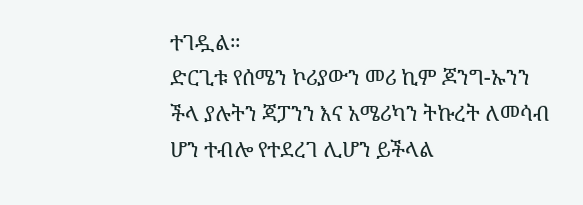ተገዷል።
ድርጊቱ የሰሜን ኮሪያውን መሪ ኪም ጆንግ-ኡንን ችላ ያሉትን ጃፓንን እና አሜሪካን ትኩረት ለመሳብ ሆን ተብሎ የተደረገ ሊሆን ይችላል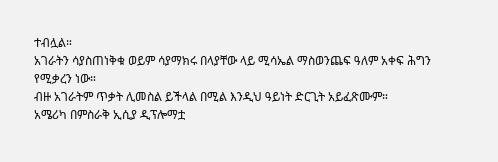ተብሏል።
አገራትን ሳያስጠነቅቁ ወይም ሳያማክሩ በላያቸው ላይ ሚሳኤል ማስወንጨፍ ዓለም አቀፍ ሕግን የሚቃረን ነው።
ብዙ አገራትም ጥቃት ሊመስል ይችላል በሚል እንዲህ ዓይነት ድርጊት አይፈጽሙም።
አሜሪካ በምስራቅ ኢሲያ ዲፕሎማቷ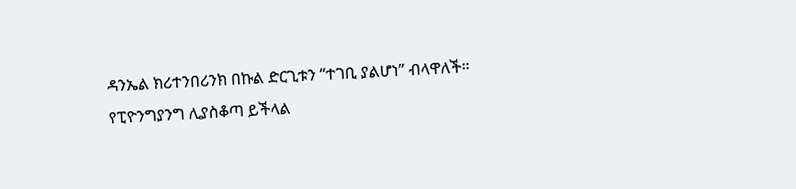ዳንኤል ክሪተንበሪንክ በኩል ድርጊቱን “ተገቢ ያልሆነ” ብላዋለች።
የፒዮንግያንግ ሊያስቆጣ ይችላል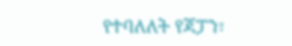የተባለለት የጃፓን፣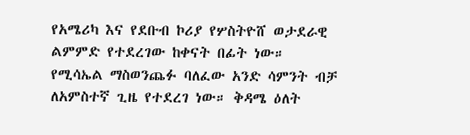የአሜሪካ እና የደቡብ ኮሪያ የሦስትዮሸ ወታደራዊ ልምምድ የተደረገው ከቀናት በፊት ነው።
የሚሳኤል ማስወንጨፉ ባለፈው አንድ ሳምንት ብቻ ለአምስተኛ ጊዜ የተደረገ ነው። ቅዳሜ ዕለት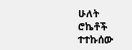ሁለት ሮኬቶች ተተኩሰው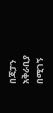በጃፓን አቅራቢያ በሚገኝ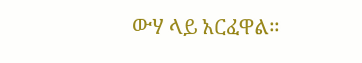ውሃ ላይ አርፈዋል።